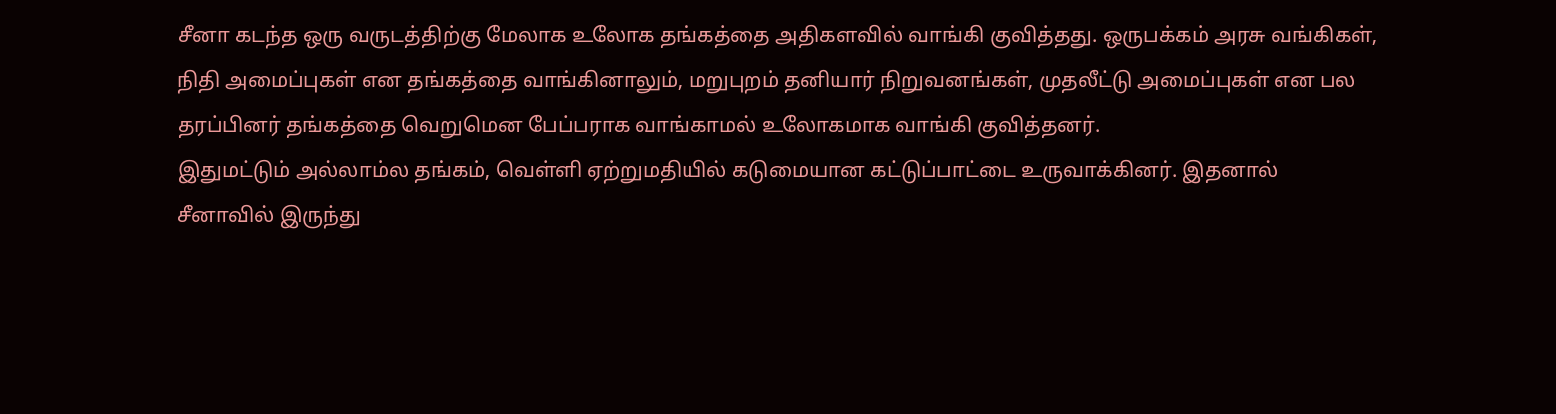சீனா கடந்த ஒரு வருடத்திற்கு மேலாக உலோக தங்கத்தை அதிகளவில் வாங்கி குவித்தது. ஒருபக்கம் அரசு வங்கிகள், நிதி அமைப்புகள் என தங்கத்தை வாங்கினாலும், மறுபுறம் தனியார் நிறுவனங்கள், முதலீட்டு அமைப்புகள் என பல தரப்பினர் தங்கத்தை வெறுமென பேப்பராக வாங்காமல் உலோகமாக வாங்கி குவித்தனர்.
இதுமட்டும் அல்லாம்ல தங்கம், வெள்ளி ஏற்றுமதியில் கடுமையான கட்டுப்பாட்டை உருவாக்கினர். இதனால் சீனாவில் இருந்து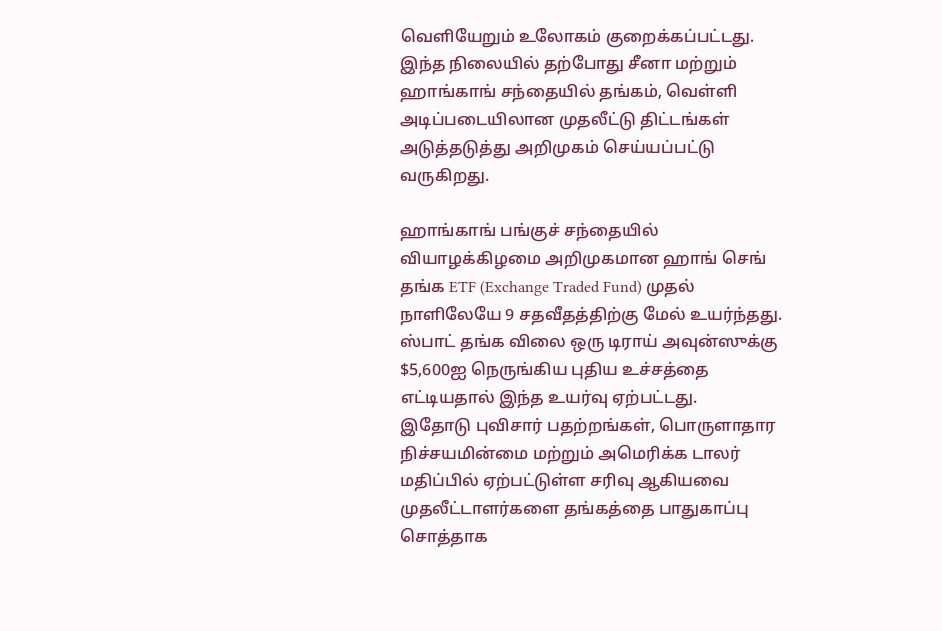வெளியேறும் உலோகம் குறைக்கப்பட்டது. இந்த நிலையில் தற்போது சீனா மற்றும் ஹாங்காங் சந்தையில் தங்கம், வெள்ளி அடிப்படையிலான முதலீட்டு திட்டங்கள் அடுத்தடுத்து அறிமுகம் செய்யப்பட்டு வருகிறது.

ஹாங்காங் பங்குச் சந்தையில் வியாழக்கிழமை அறிமுகமான ஹாங் செங் தங்க ETF (Exchange Traded Fund) முதல் நாளிலேயே 9 சதவீதத்திற்கு மேல் உயர்ந்தது. ஸ்பாட் தங்க விலை ஒரு டிராய் அவுன்ஸுக்கு $5,600ஐ நெருங்கிய புதிய உச்சத்தை எட்டியதால் இந்த உயர்வு ஏற்பட்டது.
இதோடு புவிசார் பதற்றங்கள், பொருளாதார நிச்சயமின்மை மற்றும் அமெரிக்க டாலர் மதிப்பில் ஏற்பட்டுள்ள சரிவு ஆகியவை முதலீட்டாளர்களை தங்கத்தை பாதுகாப்பு சொத்தாக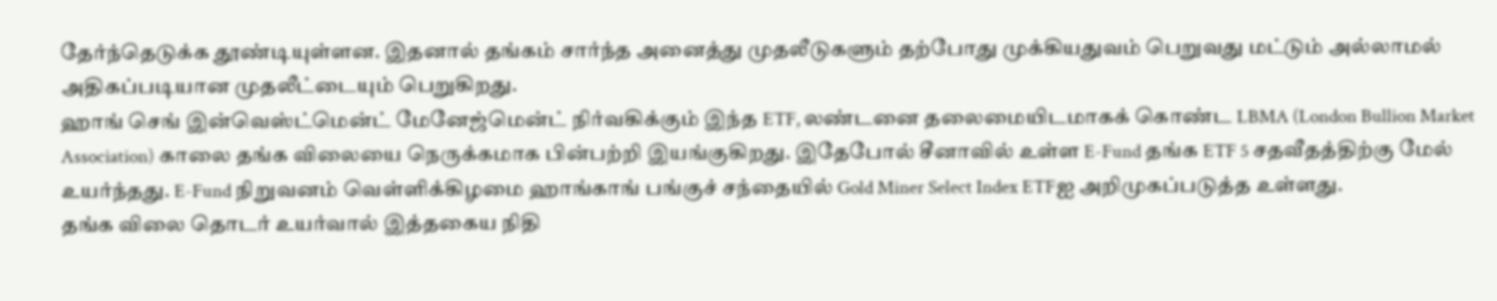தேர்ந்தெடுக்க தூண்டியுள்ளன. இதனால் தங்கம் சார்ந்த அனைத்து முதலீடுகளும் தற்போது முக்கியதுவம் பெறுவது மட்டும் அல்லாமல் அதிகப்படியான முதலீட்டையும் பெறுகிறது.
ஹாங் செங் இன்வெஸ்ட்மென்ட் மேனேஜ்மென்ட் நிர்வகிக்கும் இந்த ETF, லண்டனை தலைமையிடமாகக் கொண்ட LBMA (London Bullion Market Association) காலை தங்க விலையை நெருக்கமாக பின்பற்றி இயங்குகிறது. இதேபோல் சீனாவில் உள்ள E-Fund தங்க ETF 5 சதவீதத்திற்கு மேல் உயர்ந்தது. E-Fund நிறுவனம் வெள்ளிக்கிழமை ஹாங்காங் பங்குச் சந்தையில் Gold Miner Select Index ETFஐ அறிமுகப்படுத்த உள்ளது.
தங்க விலை தொடர் உயர்வால் இத்தகைய நிதி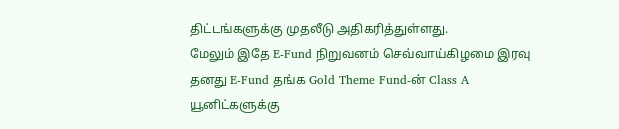திட்டங்களுக்கு முதலீடு அதிகரித்துள்ளது.
மேலும் இதே E-Fund நிறுவனம் செவ்வாய்கிழமை இரவு தனது E-Fund தங்க Gold Theme Fund-ன் Class A யூனிட்களுக்கு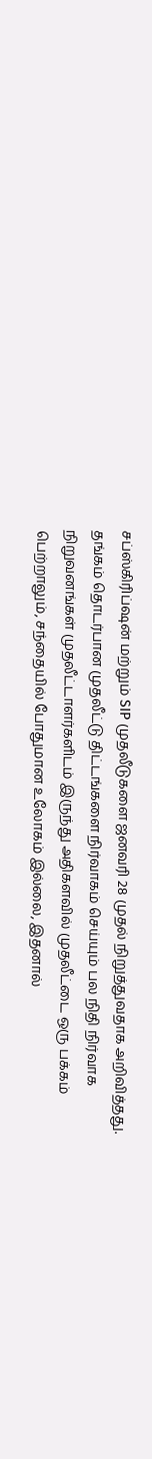சப்ஸ்கிரிப்ஷன் மற்றும் SIP முதலீடுகளை ஜனவரி 28 முதல் நிறுத்துவதாக அறிவித்தது. தங்கம் தொடர்பான முதலீட்டு திட்டங்களை நிர்வாகம் செய்யும் பல நிதி நிர்வாக நிறுவனங்கள் முதலீட்டாளர்களிடம் இருந்து அதிகளவில் முதலீட்டை ஒரு பக்கம் பெற்றாலும், சந்தையில் போதுமான உலோகம் இல்லை, இதனால்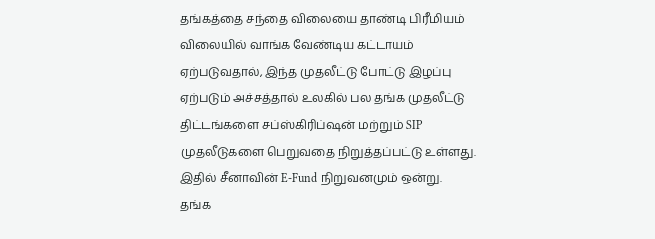தங்கத்தை சந்தை விலையை தாண்டி பிரீமியம் விலையில் வாங்க வேண்டிய கட்டாயம் ஏற்படுவதால், இந்த முதலீட்டு போட்டு இழப்பு ஏற்படும் அச்சத்தால் உலகில் பல தங்க முதலீட்டு திட்டங்களை சப்ஸ்கிரிப்ஷன் மற்றும் SIP முதலீடுகளை பெறுவதை நிறுத்தப்பட்டு உள்ளது. இதில் சீனாவின் E-Fund நிறுவனமும் ஒன்று.
தங்க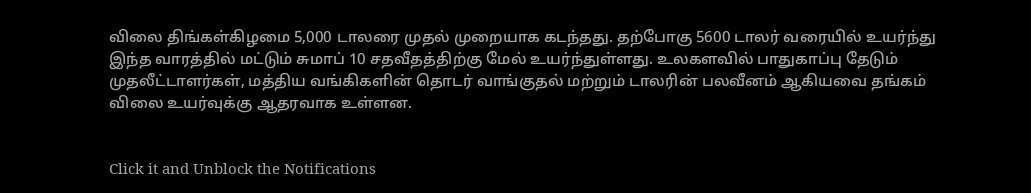விலை திங்கள்கிழமை 5,000 டாலரை முதல் முறையாக கடந்தது. தற்போகு 5600 டாலர் வரையில் உயர்ந்து இந்த வாரத்தில் மட்டும் சுமாப் 10 சதவீதத்திற்கு மேல் உயர்ந்துள்ளது. உலகளவில் பாதுகாப்பு தேடும் முதலீட்டாளர்கள், மத்திய வங்கிகளின் தொடர் வாங்குதல் மற்றும் டாலரின் பலவீனம் ஆகியவை தங்கம் விலை உயர்வுக்கு ஆதரவாக உள்ளன.


Click it and Unblock the Notifications